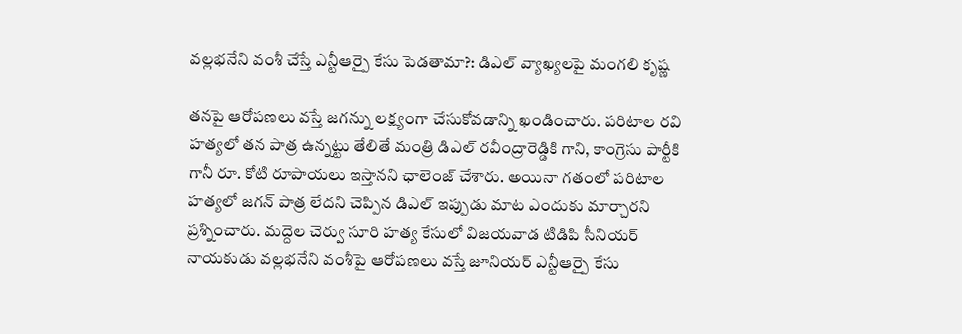వల్లభనేని వంశీ చేస్తే ఎన్టీఆర్పై కేసు పెడతామా?: డిఎల్ వ్యాఖ్యలపై మంగలి కృష్ణ

తనపై ఆరోపణలు వస్తే జగన్ను లక్ష్యంగా చేసుకోవడాన్ని ఖండించారు. పరిటాల రవి హత్యలో తన పాత్ర ఉన్నట్టు తేలితే మంత్రి డిఎల్ రవీంద్రారెడ్డికి గాని, కాంగ్రెసు పార్టీకి గానీ రూ. కోటి రూపాయలు ఇస్తానని ఛాలెంజ్ చేశారు. అయినా గతంలో పరిటాల హత్యలో జగన్ పాత్ర లేదని చెప్పిన డిఎల్ ఇప్పుడు మాట ఎందుకు మార్చారని ప్రశ్నించారు. మద్దెల చెర్వు సూరి హత్య కేసులో విజయవాడ టిడిపి సీనియర్ నాయకుడు వల్లభనేని వంశీపై ఆరోపణలు వస్తే జూనియర్ ఎన్టీఆర్పై కేసు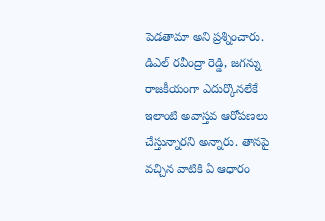పెడతామా అని ప్రశ్నించారు.
డిఎల్ రవీంద్రా రెడ్డి, జగన్ను రాజకీయంగా ఎదుర్కొనలేకే ఇలాంటి అవాస్తవ ఆరోపణలు చేస్తున్నారని అన్నారు. తానపై వచ్చిన వాటికి ఏ ఆధారం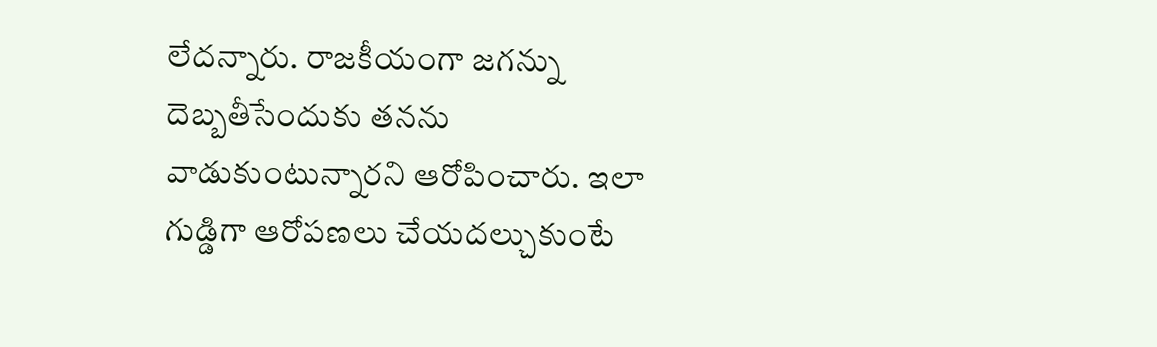లేదన్నారు. రాజకీయంగా జగన్ను దెబ్బతీసేందుకు తనను వాడుకుంటున్నారని ఆరోపించారు. ఇలా గుడ్డిగా ఆరోపణలు చేయదల్చుకుంటే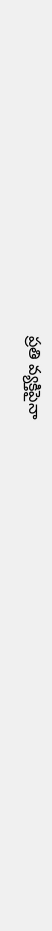ప్రతి వ్యక్తిపైనా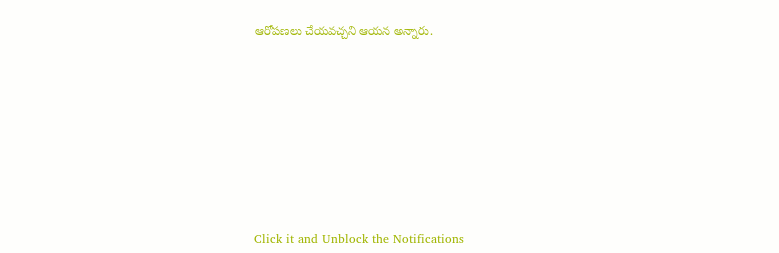ఆరోపణలు చేయవచ్చని ఆయన అన్నారు.












Click it and Unblock the Notifications